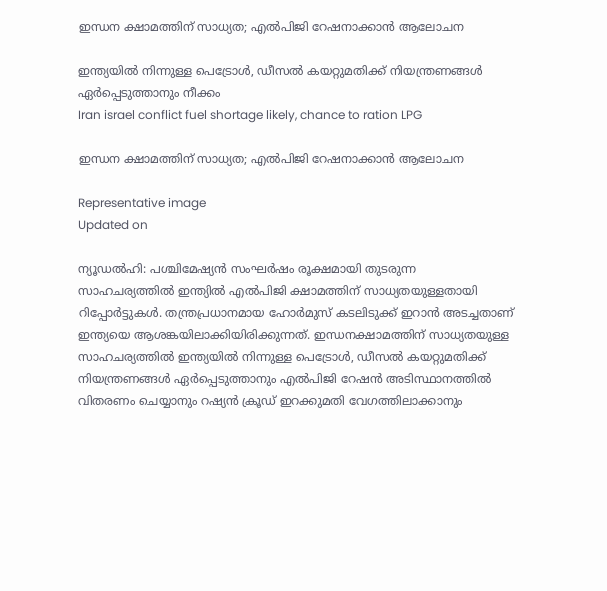ഇന്ധന ക്ഷാമത്തിന് സാധ്യത; എൽപിജി റേഷനാക്കാൻ ആലോചന

ഇന്ത്യയിൽ നിന്നുള്ള പെട്രോൾ, ഡീസൽ കയറ്റുമതിക്ക് നിയന്ത്രണങ്ങൾ ഏർപ്പെടുത്താനും നീക്കം
Iran israel conflict fuel shortage likely, chance to ration LPG

ഇന്ധന ക്ഷാമത്തിന് സാധ്യത; എൽപിജി റേഷനാക്കാൻ ആലോചന

Representative image
Updated on

ന്യൂഡൽഹി: പശ്ചിമേഷ്യൻ സംഘർഷം രൂക്ഷമായി തുടരുന്ന സാഹചര്യത്തിൽ ഇന്ത്യിൽ എൽപിജി ക്ഷാമത്തിന് സാധ്യതയുള്ളതായി റിപ്പോർട്ടുകൾ. തന്ത്രപ്രധാനമായ ഹോർമുസ് കടലിടുക്ക് ഇറാൻ അടച്ചതാണ് ഇന്ത്യയെ ആശങ്കയിലാക്കിയിരിക്കുന്നത്. ഇന്ധനക്ഷാമത്തിന് സാധ്യതയുള്ള സാഹചര്യത്തിൽ ഇന്ത്യയിൽ നിന്നുള്ള പെട്രോൾ, ഡീസൽ കയറ്റുമതിക്ക് നിയന്ത്രണങ്ങൾ ഏർപ്പെടുത്താനും എൽപിജി റേഷൻ അടിസ്ഥാനത്തിൽ വിതരണം ചെയ്യാനും റഷ്യൻ ക്രൂഡ് ഇറക്കുമതി വേഗത്തിലാക്കാനും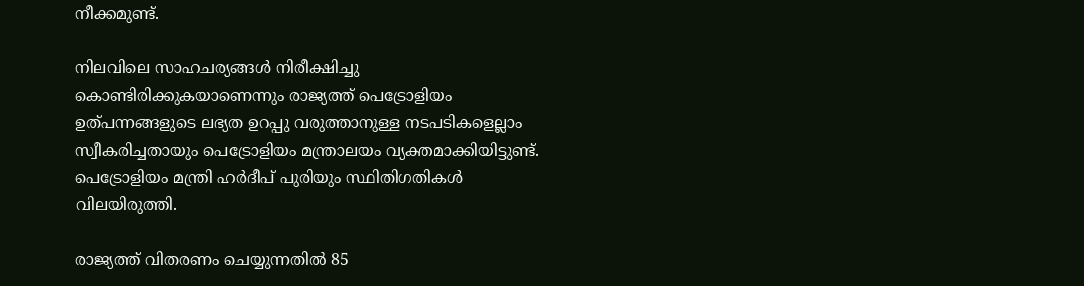നീക്കമുണ്ട്.

നിലവിലെ സാഹചര്യങ്ങൾ നിരീക്ഷിച്ചു കൊണ്ടിരിക്കുകയാണെന്നും രാജ്യത്ത് പെട്രോളിയം ഉത്പന്നങ്ങളുടെ ലഭ്യത ഉറപ്പു വരുത്താനുള്ള നടപടികളെല്ലാം സ്വീകരിച്ചതായും പെട്രോളിയം മന്ത്രാലയം വ്യക്തമാക്കിയിട്ടുണ്ട്. പെട്രോളിയം മന്ത്രി ഹർദീപ് പുരിയും സ്ഥിതിഗതികൾ വിലയിരുത്തി.

രാജ്യത്ത് വിതരണം ചെയ്യുന്നതിൽ 85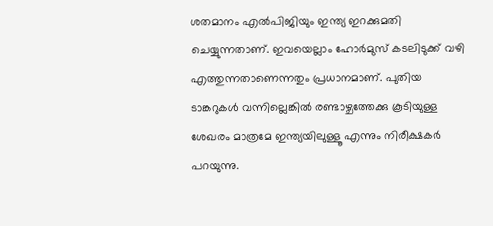ശതമാനം എൽപിജിയും ഇന്ത്യ ഇറക്കുമതി ചെയ്യുന്നതാണ്. ഇവയെല്ലാം ഹോർമുസ് കടലിടുക്ക് വഴി എത്തുന്നതാണെന്നതും പ്രധാനമാണ്. പുതിയ ടാങ്കറുകൾ വന്നില്ലെങ്കിൽ രണ്ടാഴ്ചത്തേക്കു കൂടിയുള്ള ശേഖരം മാത്രമേ ഇന്ത്യയിലുള്ളൂ എന്നും നിരീക്ഷകർ പറയുന്നു.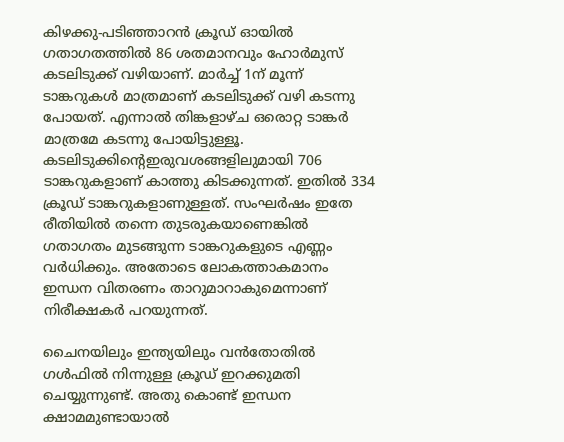കിഴക്കു-പടിഞ്ഞാറൻ ക്രൂഡ് ഓയിൽ ഗതാഗതത്തിൽ 86 ശതമാനവും ഹോർമുസ് കടലിടുക്ക് വഴിയാണ്. മാർച്ച് 1ന് മൂന്ന് ടാങ്കറുകൾ മാത്രമാണ് കടലിടുക്ക് വഴി കടന്നു പോയത്. എന്നാൽ തിങ്കളാഴ്ച ഒരൊറ്റ ടാങ്കർ മാത്രമേ കടന്നു പോയിട്ടുള്ളൂ. കടലിടുക്കിന്‍റെഇരുവശങ്ങളിലുമായി 706 ടാങ്കറുകളാണ് കാത്തു കിടക്കുന്നത്. ഇതിൽ 334 ക്രൂഡ് ടാങ്കറുകളാണുള്ളത്. സംഘർഷം ഇതേ രീതിയിൽ തന്നെ തുടരുകയാണെങ്കിൽ ഗതാഗതം മുടങ്ങുന്ന ടാങ്കറുകളുടെ എണ്ണം വർധിക്കും. അതോടെ ലോകത്താകമാനം ഇന്ധന വിതരണം താറുമാറാകുമെന്നാണ് നിരീക്ഷകർ പറയുന്നത്.

ചൈനയിലും ഇന്ത്യയിലും വൻതോതിൽ ഗൾഫിൽ നിന്നുള്ള ക്രൂഡ് ഇറക്കുമതി ചെയ്യുന്നുണ്ട്. അതു കൊണ്ട് ഇന്ധന ക്ഷാമമുണ്ടായാൽ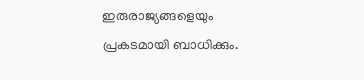ഇരുരാജ്യങ്ങളെയും പ്രകടമായി ബാധിക്കും.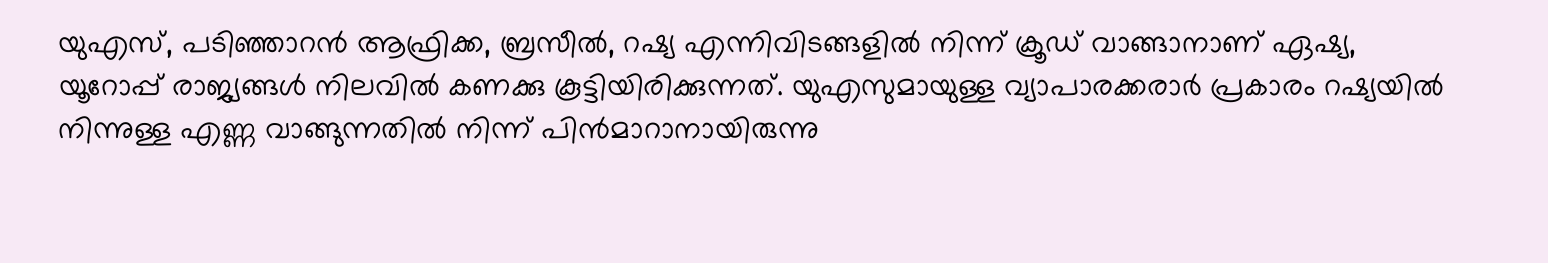യുഎസ്, പടിഞ്ഞാറൻ ആഫ്രിക്ക, ബ്രസീൽ, റഷ്യ എന്നിവിടങ്ങളിൽ നിന്ന് ക്രൂഡ് വാങ്ങാനാണ് ഏഷ്യ, യൂറോപ്പ് രാജ്യങ്ങൾ നിലവിൽ കണക്കു കൂട്ടിയിരിക്കുന്നത്. യുഎസുമായുള്ള വ്യാപാരക്കരാർ പ്രകാരം റഷ്യയിൽ നിന്നുള്ള എണ്ണ വാങ്ങുന്നതിൽ നിന്ന് പിൻമാറാനായിരുന്നു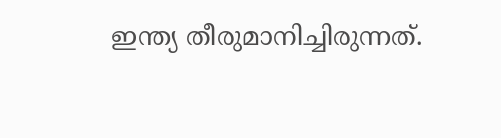ഇന്ത്യ തീരുമാനിച്ചിരുന്നത്.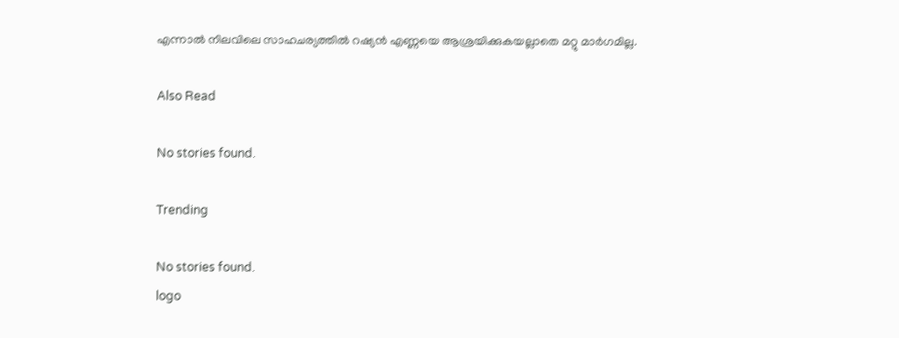എന്നാൽ നിലവിലെ സാഹചര്യത്തിൽ റഷ്യൻ എണ്ണയെ ആശ്രയിക്കുകയല്ലാതെ മറ്റു മാർഗമില്ല.

Also Read

No stories found.

Trending

No stories found.
logo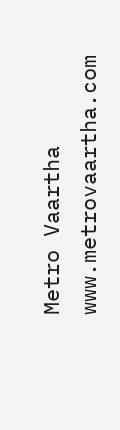Metro Vaartha
www.metrovaartha.com